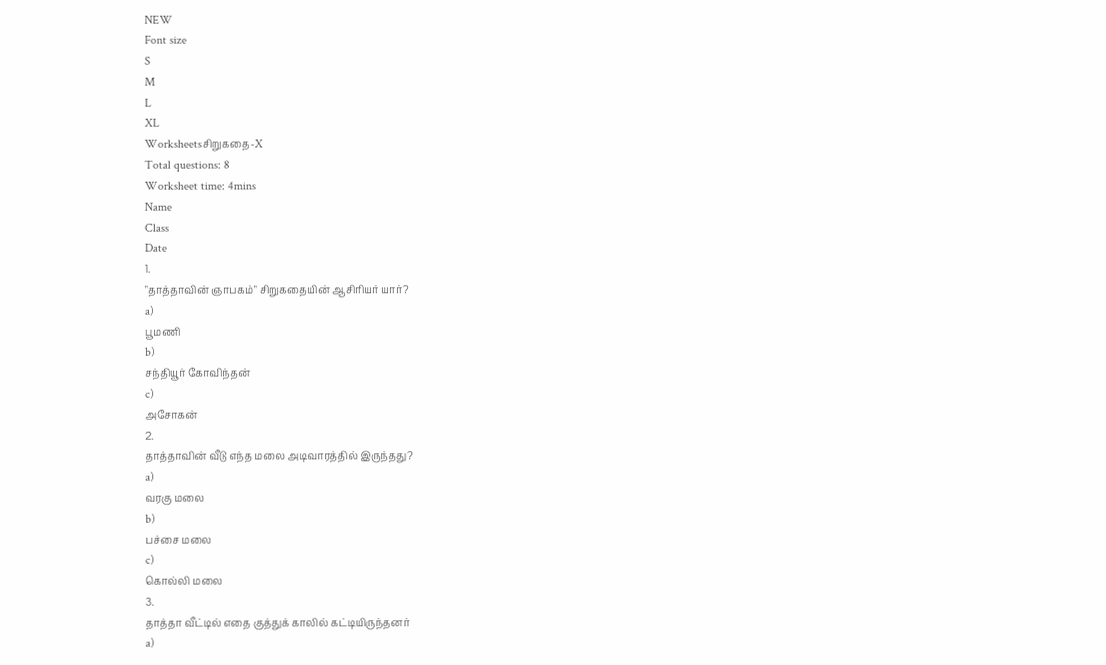NEW
Font size
S
M
L
XL
Worksheetsசிறுகதை-X
Total questions: 8
Worksheet time: 4mins
Name
Class
Date
1.
"தாத்தாவின் ஞாபகம்" சிறுகதையின் ஆசிரியர் யார்?
a)
பூமணி
b)
சந்தியூர் கோவிந்தன்
c)
அசோகன்
2.
தாத்தாவின் வீடு எந்த மலை அடிவாரத்தில் இருந்தது?
a)
வரகு மலை
b)
பச்சை மலை
c)
கொல்லி மலை
3.
தாத்தா வீட்டில் எதை குத்துக் காலில் கட்டியிருந்தனர்
a)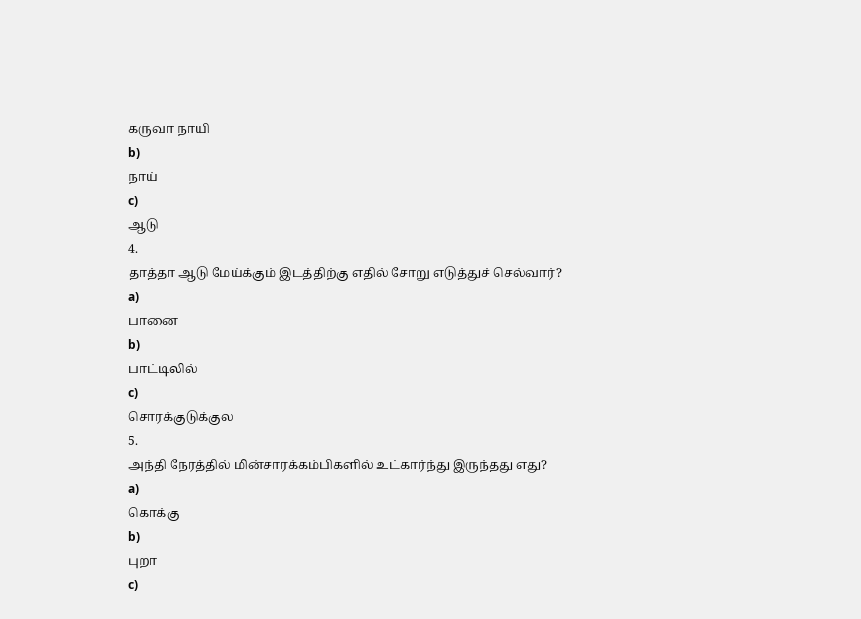கருவா நாயி
b)
நாய்
c)
ஆடு
4.
தாத்தா ஆடு மேய்க்கும் இடத்திற்கு எதில் சோறு எடுத்துச் செல்வார்?
a)
பானை
b)
பாட்டிலில்
c)
சொரக்குடுக்குல
5.
அந்தி நேரத்தில் மின்சாரக்கம்பிகளில் உட்கார்ந்து இருந்தது எது?
a)
கொக்கு
b)
புறா
c)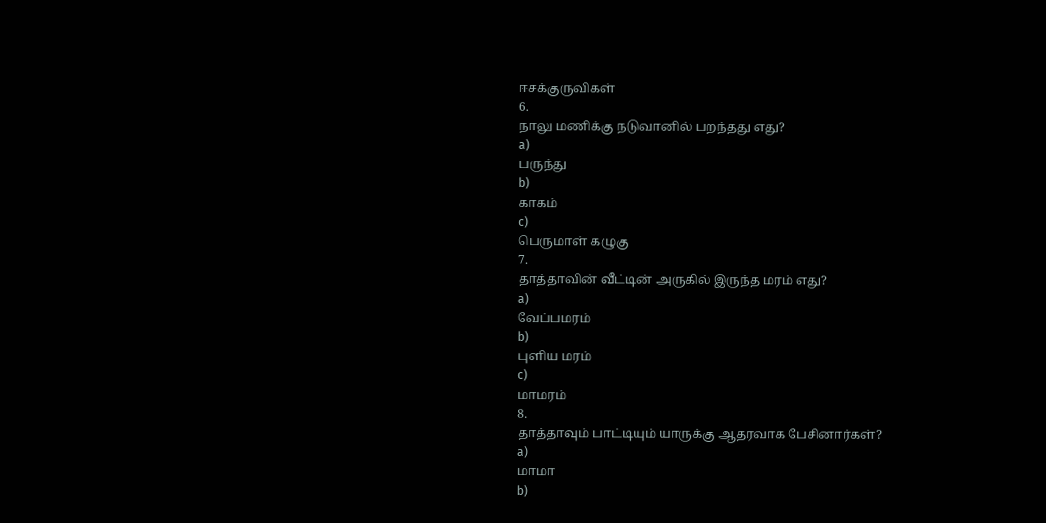ஈசக்குருவிகள்
6.
நாலு மணிக்கு நடுவானில் பறந்தது எது?
a)
பருந்து
b)
காகம்
c)
பெருமாள் கழுகு
7.
தாத்தாவின் வீட்டின் அருகில் இருந்த மரம் எது?
a)
வேப்பமரம்
b)
புளிய மரம்
c)
மாமரம்
8.
தாத்தாவும் பாட்டியும் யாருக்கு ஆதரவாக பேசினார்கள்?
a)
மாமா
b)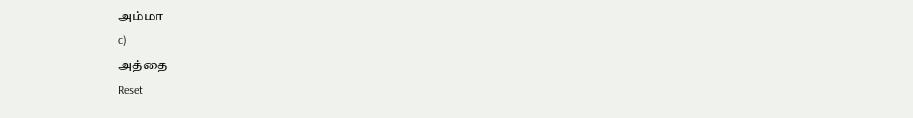அம்மா
c)
அத்தை
Reset